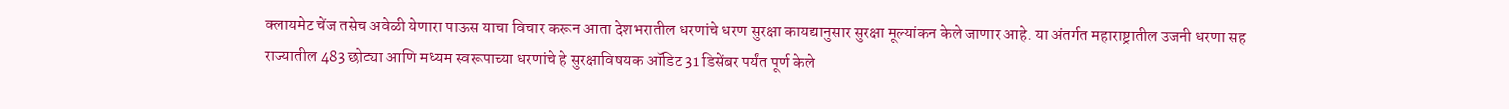क्लायमेट चेंज तसेच अवेळी येणारा पाऊस याचा विचार करून आता देशभरातील धरणांचे धरण सुरक्षा कायद्यानुसार सुरक्षा मूल्यांकन केले जाणार आहे. या अंतर्गत महाराष्ट्रातील उजनी धरणा सह राज्यातील 483 छोट्या आणि मध्यम स्वरूपाच्या धरणांचे हे सुरक्षाविषयक ऑडिट 31 डिसेंबर पर्यंत पूर्ण केले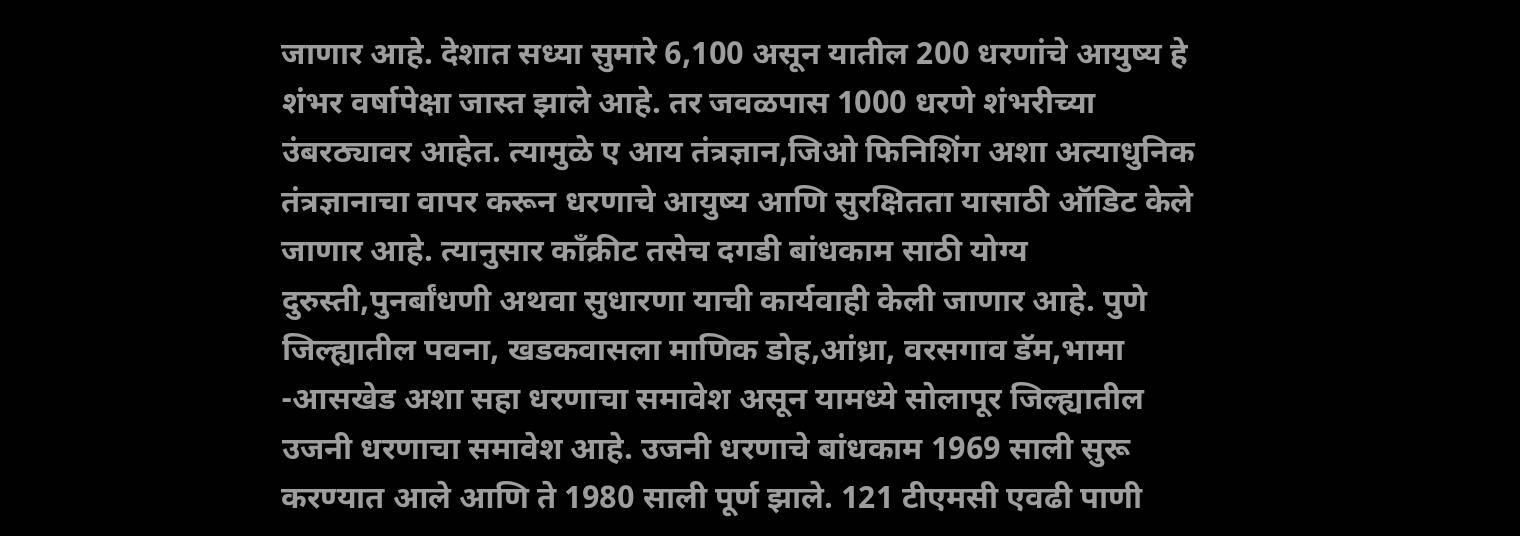जाणार आहे. देशात सध्या सुमारे 6,100 असून यातील 200 धरणांचे आयुष्य हे शंभर वर्षापेक्षा जास्त झाले आहे. तर जवळपास 1000 धरणे शंभरीच्या उंबरठ्यावर आहेत. त्यामुळे ए आय तंत्रज्ञान,जिओ फिनिशिंग अशा अत्याधुनिक तंत्रज्ञानाचा वापर करून धरणाचे आयुष्य आणि सुरक्षितता यासाठी ऑडिट केले जाणार आहे. त्यानुसार काँक्रीट तसेच दगडी बांधकाम साठी योग्य दुरुस्ती,पुनर्बांधणी अथवा सुधारणा याची कार्यवाही केली जाणार आहे. पुणे जिल्ह्यातील पवना, खडकवासला माणिक डोह,आंध्रा, वरसगाव डॅम,भामा -आसखेड अशा सहा धरणाचा समावेश असून यामध्ये सोलापूर जिल्ह्यातील उजनी धरणाचा समावेश आहे. उजनी धरणाचे बांधकाम 1969 साली सुरू करण्यात आले आणि ते 1980 साली पूर्ण झाले. 121 टीएमसी एवढी पाणी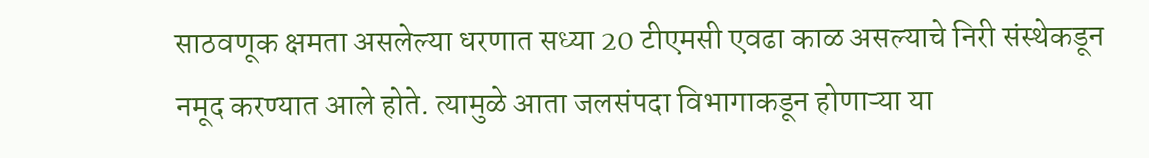साठवणूक क्षमता असलेल्या धरणात सध्या 20 टीएमसी एवढा काळ असल्याचे निरी संस्थेकडून नमूद करण्यात आले होते. त्यामुळे आता जलसंपदा विभागाकडून होणाऱ्या या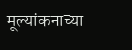मूल्यांकनाच्या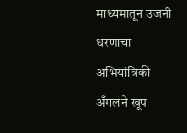माध्यमातून उजनी धरणाचा अभियांत्रिकी अँगलने खूप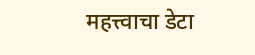महत्त्वाचा डेटा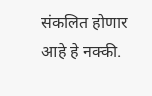संकलित होणार आहे हे नक्की.